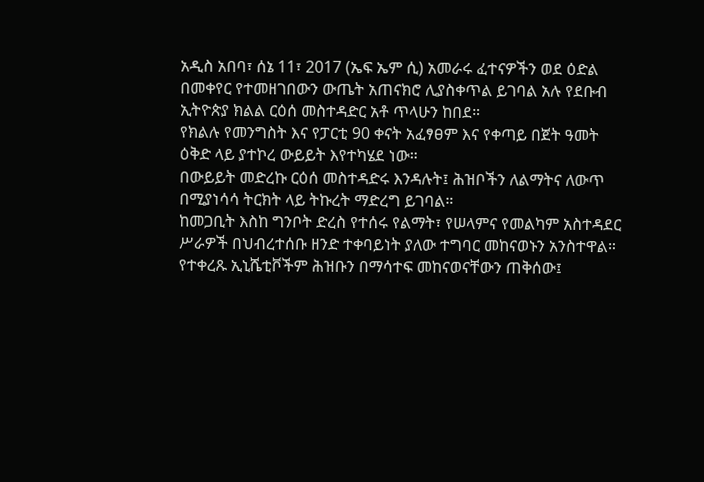አዲስ አበባ፣ ሰኔ 11፣ 2017 (ኤፍ ኤም ሲ) አመራሩ ፈተናዎችን ወደ ዕድል በመቀየር የተመዘገበውን ውጤት አጠናክሮ ሊያስቀጥል ይገባል አሉ የደቡብ ኢትዮጵያ ክልል ርዕሰ መስተዳድር አቶ ጥላሁን ከበደ።
የክልሉ የመንግስት እና የፓርቲ 90 ቀናት አፈፃፀም እና የቀጣይ በጀት ዓመት ዕቅድ ላይ ያተኮረ ውይይት እየተካሄደ ነው።
በውይይት መድረኩ ርዕሰ መስተዳድሩ እንዳሉት፤ ሕዝቦችን ለልማትና ለውጥ በሚያነሳሳ ትርክት ላይ ትኩረት ማድረግ ይገባል።
ከመጋቢት እስከ ግንቦት ድረስ የተሰሩ የልማት፣ የሠላምና የመልካም አስተዳደር ሥራዎች በህብረተሰቡ ዘንድ ተቀባይነት ያለው ተግባር መከናወኑን አንስተዋል።
የተቀረጹ ኢኒሼቲቮችም ሕዝቡን በማሳተፍ መከናወናቸውን ጠቅሰው፤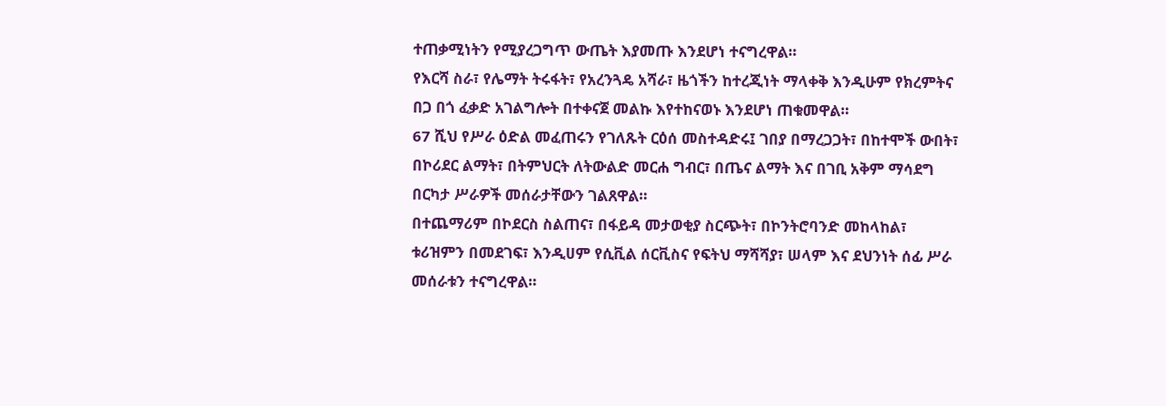ተጠቃሚነትን የሚያረጋግጥ ውጤት እያመጡ እንደሆነ ተናግረዋል።
የእርሻ ስራ፣ የሌማት ትሩፋት፣ የአረንጓዴ አሻራ፣ ዜጎችን ከተረጂነት ማላቀቅ እንዲሁም የክረምትና በጋ በጎ ፈቃድ አገልግሎት በተቀናጀ መልኩ እየተከናወኑ እንደሆነ ጠቁመዋል።
67 ሺህ የሥራ ዕድል መፈጠሩን የገለጹት ርዕሰ መስተዳድሩ፤ ገበያ በማረጋጋት፣ በከተሞች ውበት፣ በኮሪደር ልማት፣ በትምህርት ለትውልድ መርሐ ግብር፣ በጤና ልማት እና በገቢ አቅም ማሳደግ በርካታ ሥራዎች መሰራታቸውን ገልጸዋል።
በተጨማሪም በኮደርስ ስልጠና፣ በፋይዳ መታወቂያ ስርጭት፣ በኮንትሮባንድ መከላከል፣ ቱሪዝምን በመደገፍ፣ እንዲሀም የሲቪል ሰርቪስና የፍትህ ማሻሻያ፣ ሠላም እና ደህንነት ሰፊ ሥራ መሰራቱን ተናግረዋል።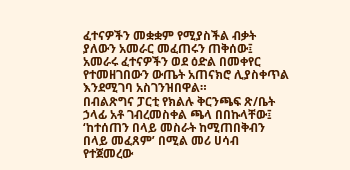ፈተናዎችን መቋቋም የሚያስችል ብቃት ያለውን አመራር መፈጠሩን ጠቅሰው፤ አመራሩ ፈተናዎችን ወደ ዕድል በመቀየር የተመዘገበውን ውጤት አጠናክሮ ሊያስቀጥል እንደሚገባ አስገንዝበዋል።
በብልጽግና ፓርቲ የክልሉ ቅርንጫፍ ጽ/ቤት ኃላፊ አቶ ገብረመስቀል ጫላ በበኩላቸው፤ ‘ከተሰጠን በላይ መስራት ከሚጠበቅብን በላይ መፈጸም’ በሚል መሪ ሀሳብ የተጀመረው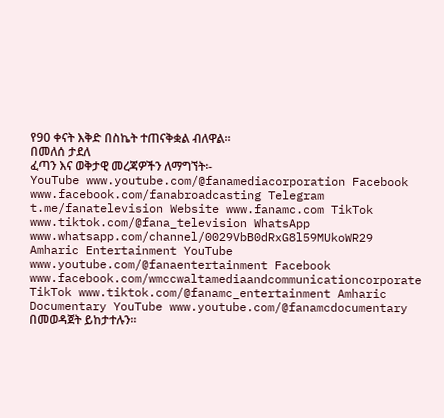የ90 ቀናት እቅድ በስኬት ተጠናቅቋል ብለዋል።
በመለሰ ታደለ
ፈጣን እና ወቅታዊ መረጃዎችን ለማግኘት፡-
YouTube www.youtube.com/@fanamediacorporation Facebook www.facebook.com/fanabroadcasting Telegram t.me/fanatelevision Website www.fanamc.com TikTok www.tiktok.com/@fana_television WhatsApp www.whatsapp.com/channel/0029VbB0dRxG8l59MUkoWR29 Amharic Entertainment YouTube www.youtube.com/@fanaentertainment Facebook www.facebook.com/wmccwaltamediaandcommunicationcorporate TikTok www.tiktok.com/@fanamc_entertainment Amharic Documentary YouTube www.youtube.com/@fanamcdocumentary በመወዳጀት ይከታተሉን፡፡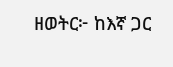ዘወትር፦ ከእኛ ጋር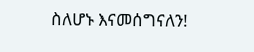ስለሆኑ እናመሰግናለን!